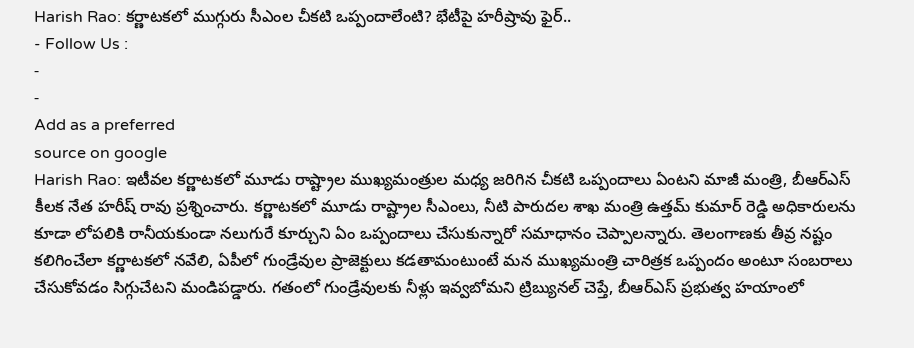Harish Rao: కర్ణాటకలో ముగ్గురు సీఎంల చీకటి ఒప్పందాలేంటి? భేటీపై హరీష్రావు ఫైర్..
- Follow Us :
-
-
Add as a preferred
source on google
Harish Rao: ఇటీవల కర్ణాటకలో మూడు రాష్ట్రాల ముఖ్యమంత్రుల మధ్య జరిగిన చీకటి ఒప్పందాలు ఏంటని మాజీ మంత్రి, బీఆర్ఎస్ కీలక నేత హరీష్ రావు ప్రశ్నించారు. కర్ణాటకలో మూడు రాష్ట్రాల సీఎంలు, నీటి పారుదల శాఖ మంత్రి ఉత్తమ్ కుమార్ రెడ్డి అధికారులను కూడా లోపలికి రానీయకుండా నలుగురే కూర్చుని ఏం ఒప్పందాలు చేసుకున్నారో సమాధానం చెప్పాలన్నారు. తెలంగాణకు తీవ్ర నష్టం కలిగించేలా కర్ణాటకలో నవేలి, ఏపీలో గుండ్రేవుల ప్రాజెక్టులు కడతామంటుంటే మన ముఖ్యమంత్రి చారిత్రక ఒప్పందం అంటూ సంబరాలు చేసుకోవడం సిగ్గుచేటని మండిపడ్డారు. గతంలో గుండ్రేవులకు నీళ్లు ఇవ్వబోమని ట్రిబ్యునల్ చెప్తే, బీఆర్ఎస్ ప్రభుత్వ హయాంలో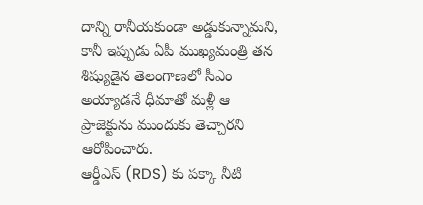దాన్ని రానీయకుండా అడ్డుకున్నామని, కానీ ఇప్పుడు ఏపీ ముఖ్యమంత్రి తన శిష్యుడైన తెలంగాణలో సీఎం అయ్యాడనే ధీమాతో మళ్లీ ఆ ప్రాజెక్టును ముందుకు తెచ్చారని ఆరోపించారు.
ఆర్డీఎస్ (RDS) కు పక్కా నీటి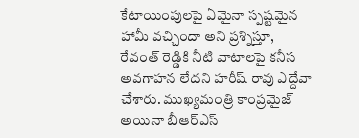కేటాయింపులపై ఏమైనా స్పష్టమైన హామీ వచ్చిందా అని ప్రశ్నిస్తూ, రేవంత్ రెడ్డికి నీటి వాటాలపై కనీస అవగాహన లేదని హరీష్ రావు ఎద్దేవా చేశారు. ముఖ్యమంత్రి కాంప్రమైజ్ అయినా బీఆర్ఎస్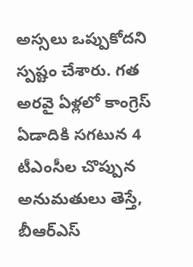అస్సలు ఒప్పుకోదని స్పష్టం చేశారు. గత అరవై ఏళ్లలో కాంగ్రెస్ ఏడాదికి సగటున 4 టీఎంసీల చొప్పున అనుమతులు తెస్తే, బీఆర్ఎస్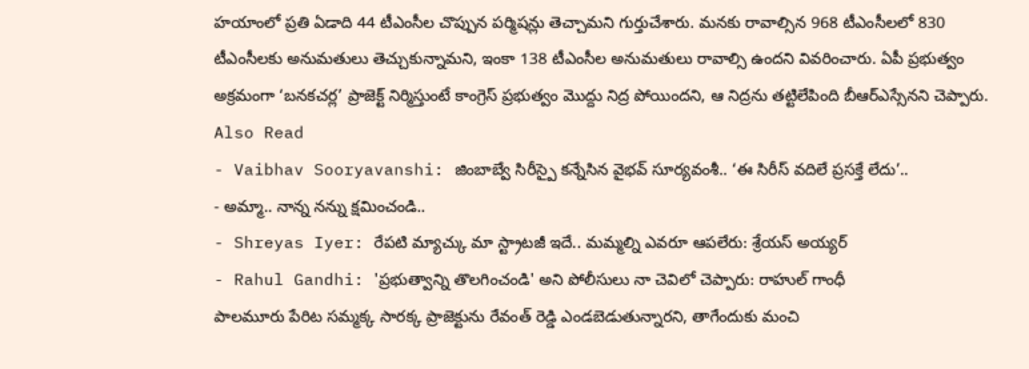హయాంలో ప్రతి ఏడాది 44 టీఎంసీల చొప్పున పర్మిషన్లు తెచ్చామని గుర్తుచేశారు. మనకు రావాల్సిన 968 టీఎంసీలలో 830 టీఎంసీలకు అనుమతులు తెచ్చుకున్నామని, ఇంకా 138 టీఎంసీల అనుమతులు రావాల్సి ఉందని వివరించారు. ఏపీ ప్రభుత్వం అక్రమంగా ‘బనకచర్ల’ ప్రాజెక్ట్ నిర్మిస్తుంటే కాంగ్రెస్ ప్రభుత్వం మొద్దు నిద్ర పోయిందని, ఆ నిద్రను తట్టిలేపింది బీఆర్ఎస్సేనని చెప్పారు.
Also Read
- Vaibhav Sooryavanshi: జింబాబ్వే సిరీస్పై కన్నేసిన వైభవ్ సూర్యవంశీ.. ‘ఈ సిరీస్ వదిలే ప్రసక్తే లేదు’..
- అమ్మా.. నాన్న నన్ను క్షమించండి..
- Shreyas Iyer: రేపటి మ్యాచ్కు మా స్ట్రాటజీ ఇదే.. మమ్మల్ని ఎవరూ ఆపలేరు: శ్రేయస్ అయ్యర్
- Rahul Gandhi: 'ప్రభుత్వాన్ని తొలగించండి' అని పోలీసులు నా చెవిలో చెప్పారు: రాహుల్ గాంధీ
పాలమూరు పేరిట సమ్మక్క సారక్క ప్రాజెక్టును రేవంత్ రెడ్డి ఎండబెడుతున్నారని, తాగేందుకు మంచి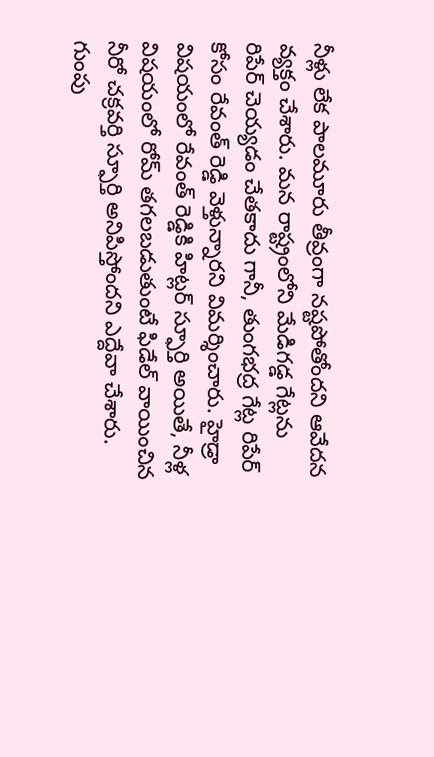నీళ్లు లేక పాలమూరు తీవ్రంగా నష్టపోతోందని ఆవేదన వ్యక్తం చేశారు. మన రాష్ట్రంలోని మేడిగడ్డ గేట్లను రిపేర్ చెయ్యడం చేతకాదు గానీ, తుంగభద్ర గేట్ల రిపేర్ కోసం రేవంత్ రెడ్డి వెళ్తున్నారని విమర్శించారు. హైడ్రా విషయంలో రేవంత్ రెడ్డికి హిట్లర్ స్ఫూర్తి అయితే, నీళ్ల విషయంలో రోమ్ తగలబడుతుంటే ఫిడేల్ వాయించిన నీరో చక్రవర్తి స్ఫూర్తి అనిపిస్తోందని ఎద్దేవా చేశారు. గుంపు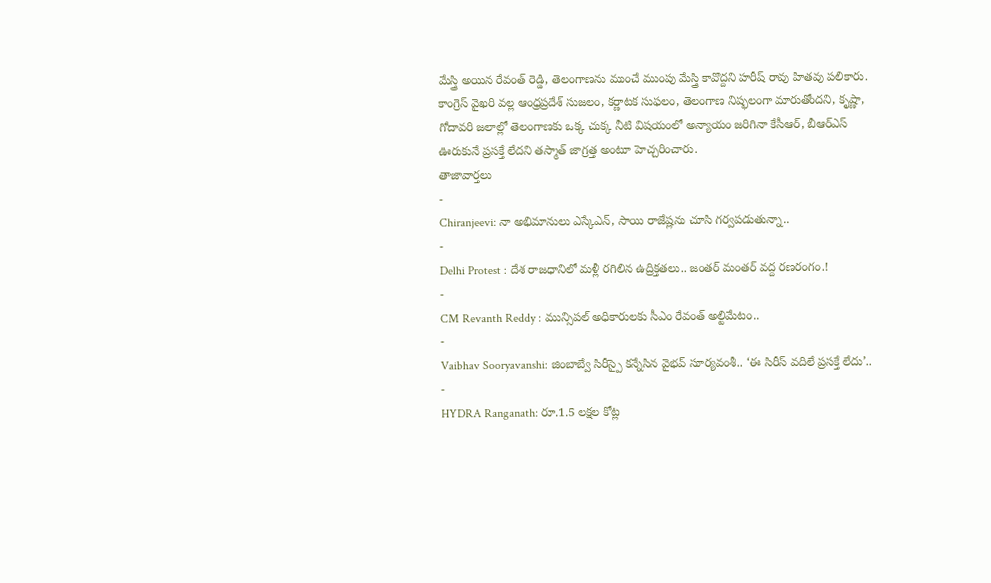మేస్త్రి అయిన రేవంత్ రెడ్డి, తెలంగాణను ముంచే ముంపు మేస్త్రి కావొద్దని హరీష్ రావు హితవు పలికారు. కాంగ్రెస్ వైఖరి వల్ల ఆంధ్రప్రదేశ్ సుజలం, కర్ణాటక సుఫలం, తెలంగాణ నిష్ఫలంగా మారుతోందని, కృష్ణా, గోదావరి జలాల్లో తెలంగాణకు ఒక్క చుక్క నీటి విషయంలో అన్యాయం జరిగినా కేసీఆర్, బీఆర్ఎస్ ఊరుకునే ప్రసక్తే లేదని తస్మాత్ జాగ్రత్త అంటూ హెచ్చరించారు.
తాజావార్తలు
-
Chiranjeevi: నా అభిమానులు ఎస్కేఎన్, సాయి రాజేష్లను చూసి గర్వపడుతున్నా..
-
Delhi Protest : దేశ రాజధానిలో మళ్లీ రగిలిన ఉద్రిక్తతలు.. జంతర్ మంతర్ వద్ద రణరంగం.!
-
CM Revanth Reddy : మున్సిపల్ అధికారులకు సీఎం రేవంత్ అల్టిమేటం..
-
Vaibhav Sooryavanshi: జింబాబ్వే సిరీస్పై కన్నేసిన వైభవ్ సూర్యవంశీ.. ‘ఈ సిరీస్ వదిలే ప్రసక్తే లేదు’..
-
HYDRA Ranganath: రూ.1.5 లక్షల కోట్ల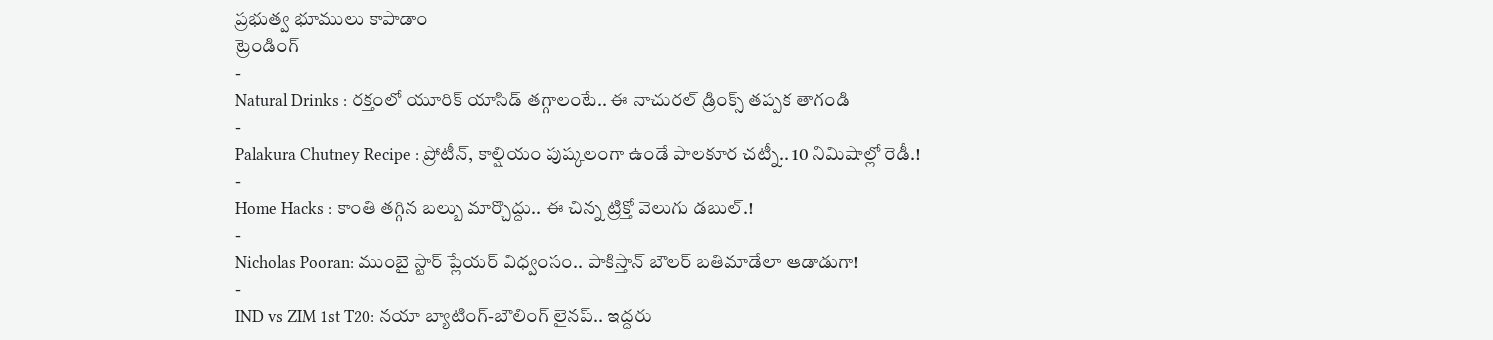ప్రభుత్వ భూములు కాపాడాం
ట్రెండింగ్
-
Natural Drinks : రక్తంలో యూరిక్ యాసిడ్ తగ్గాలంటే.. ఈ నాచురల్ డ్రింక్స్ తప్పక తాగండి
-
Palakura Chutney Recipe : ప్రోటీన్, కాల్షియం పుష్కలంగా ఉండే పాలకూర చట్నీ.. 10 నిమిషాల్లో రెడీ.!
-
Home Hacks : కాంతి తగ్గిన బల్బు మార్చొద్దు.. ఈ చిన్న ట్రిక్తో వెలుగు డబుల్.!
-
Nicholas Pooran: ముంబై స్టార్ ప్లేయర్ విధ్వంసం.. పాకిస్తాన్ బౌలర్ బతిమాడేలా ఆడాడుగా!
-
IND vs ZIM 1st T20: నయా బ్యాటింగ్-బౌలింగ్ లైనప్.. ఇద్దరు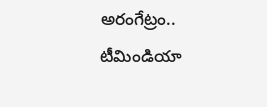అరంగేట్రం.. టీమిండియా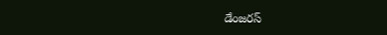డేంజరస్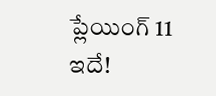ప్లేయింగ్ 11 ఇదే!